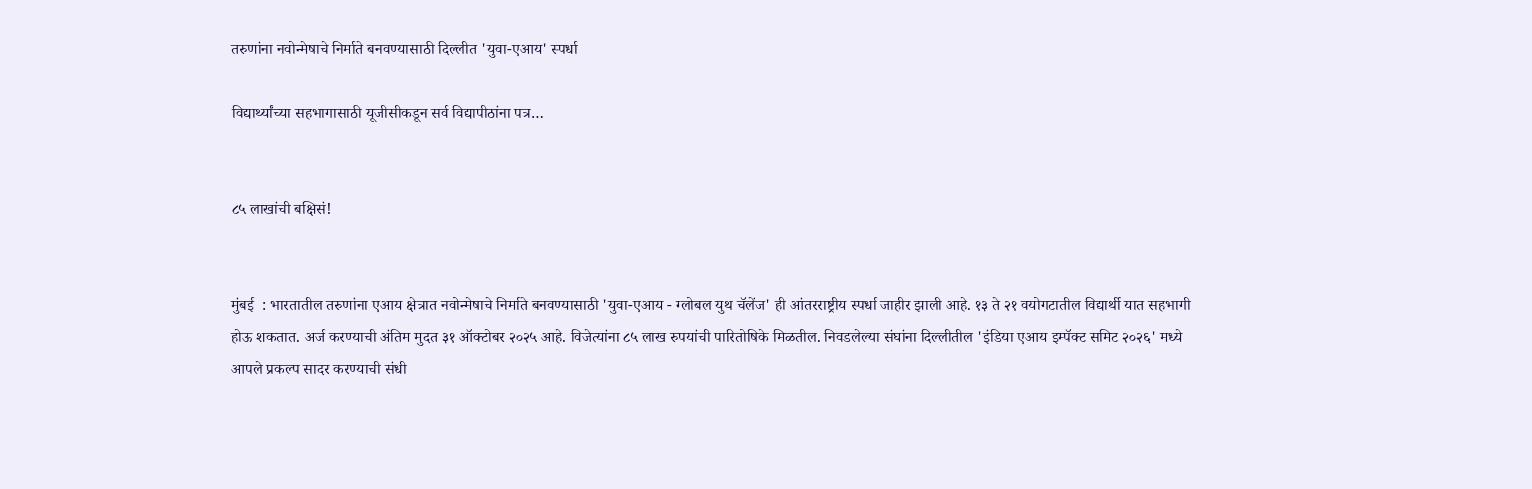तरुणांना नवोन्मेषाचे निर्माते बनवण्यासाठी दिल्लीत 'युवा-एआय' स्पर्धा

विद्यार्थ्यांच्या सहभागासाठी यूजीसीकडून सर्व विद्यापीठांना पत्र…


८५ लाखांची बक्षिसं!


मुंबई  : भारतातील तरुणांना एआय क्षेत्रात नवोन्मेषाचे निर्माते बनवण्यासाठी 'युवा-एआय - ग्लोबल युथ चॅलेंज' ही आंतरराष्ट्रीय स्पर्धा जाहीर झाली आहे. १३ ते २१ वयोगटातील विद्यार्थी यात सहभागी होऊ शकतात. अर्ज करण्याची अंतिम मुदत ३१ ऑक्टोबर २०२५ आहे. विजेत्यांना ८५ लाख रुपयांची पारितोषिके मिळतील. निवडलेल्या संघांना दिल्लीतील 'इंडिया एआय इम्पॅक्ट समिट २०२६' मध्ये आपले प्रकल्प सादर करण्याची संधी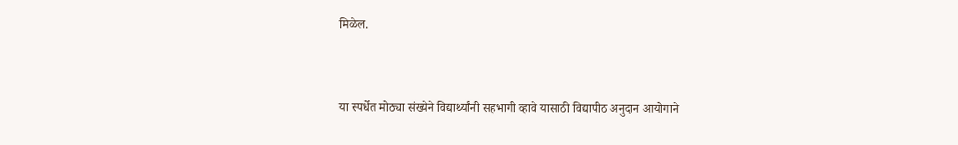मिळेल.


या स्पर्धेत मोठ्या संख्येने विद्यार्थ्यांनी सहभागी व्हावे यासाठी विद्यापीठ अनुदान आयोगाने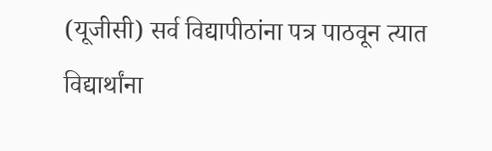(यूजीसी) सर्व विद्यापीठांना पत्र पाठवून त्यात विद्यार्थांना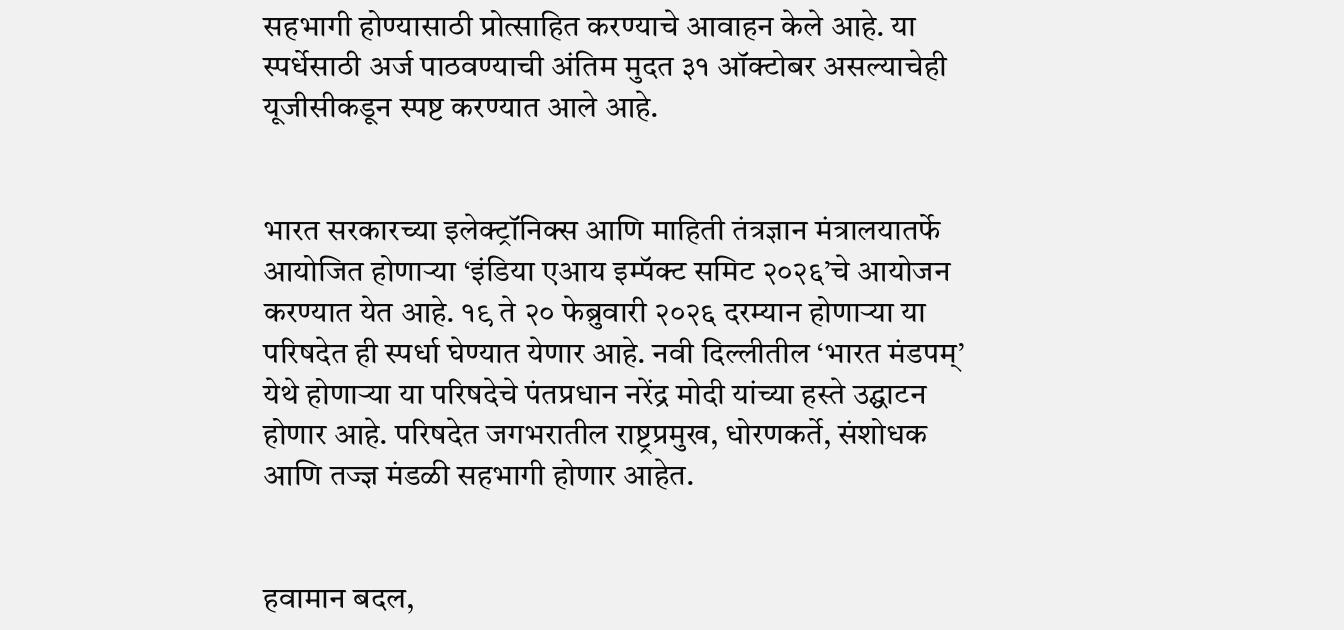सहभागी होण्यासाठी प्रोत्साहित करण्याचे आवाहन केले आहे. या स्पर्धेसाठी अर्ज पाठवण्याची अंतिम मुदत ३१ ऑक्टोबर असल्याचेही यूजीसीकडून स्पष्ट करण्यात आले आहे.


भारत सरकारच्या इलेक्ट्रॉनिक्स आणि माहिती तंत्रज्ञान मंत्रालयातर्फे आयोजित होणाऱ्या ‘इंडिया एआय इम्पॅक्ट समिट २०२६’चे आयोजन करण्यात येत आहे. १९ ते २० फेब्रुवारी २०२६ दरम्यान होणाऱ्या या परिषदेत ही स्पर्धा घेण्यात येणार आहे. नवी दिल्लीतील ‘भारत मंडपम्’ येथे होणाऱ्या या परिषदेचे पंतप्रधान नरेंद्र मोदी यांच्या हस्ते उद्घाटन होणार आहे. परिषदेत जगभरातील राष्ट्रप्रमुख, धोरणकर्ते, संशोधक आणि तज्ज्ञ मंडळी सहभागी होणार आहेत.


हवामान बदल,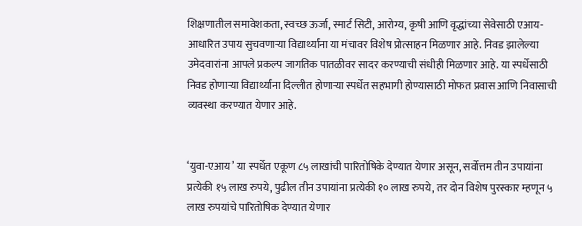शिक्षणातील समावेशकता, स्वच्छ ऊर्जा, स्मार्ट सिटी, आरोग्य, कृषी आणि वृद्धांच्या सेवेसाठी एआय-आधारित उपाय सुचवणाऱ्या विद्यार्थ्यांना या मंचावर विशेष प्रोत्साहन मिळणार आहे. निवड झालेल्या उमेदवारांना आपले प्रकल्प जागतिक पातळीवर सादर करण्याची संधीही मिळणार आहे. या स्पर्धेसाठी निवड होणाऱ्या विद्यार्थ्यांना दिल्लीत होणाऱ्या स्पर्धेत सहभागी होण्यासाठी मोफत प्रवास आणि निवासाची व्यवस्था करण्यात येणार आहे.


‘युवा-एआय’ या स्पर्धेत एकूण ८५ लाखांची पारितोषिके देण्यात येणार असून, सर्वोत्तम तीन उपायांना प्रत्येकी १५ लाख रुपये, पुढील तीन उपायांना प्रत्येकी १० लाख रुपये, तर दोन विशेष पुरस्कार म्हणून ५ लाख रुपयांचे पारितोषिक देण्यात येणार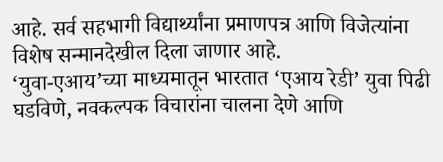आहे. सर्व सहभागी विद्यार्थ्यांना प्रमाणपत्र आणि विजेत्यांना विशेष सन्मानदेखील दिला जाणार आहे.
‘युवा-एआय’च्या माध्यमातून भारतात ‘एआय रेडी’ युवा पिढी घडविणे, नवकल्पक विचारांना चालना देणे आणि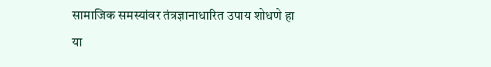सामाजिक समस्यांवर तंत्रज्ञानाधारित उपाय शोधणे हा या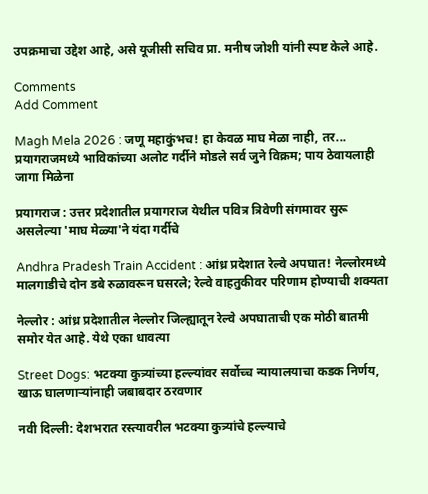उपक्रमाचा उद्देश आहे, असे यूजीसी सचिव प्रा. मनीष जोशी यांनी स्पष्ट केले आहे.

Comments
Add Comment

Magh Mela 2026 : जणू महाकुंभच! हा केवळ माघ मेळा नाही, तर... प्रयागराजमध्ये भाविकांच्या अलोट गर्दीने मोडले सर्व जुने विक्रम; पाय ठेवायलाही जागा मिळेना

प्रयागराज : उत्तर प्रदेशातील प्रयागराज येथील पवित्र त्रिवेणी संगमावर सुरू असलेल्या 'माघ मेळ्या'ने यंदा गर्दीचे

Andhra Pradesh Train Accident : आंध्र प्रदेशात रेल्वे अपघात! नेल्लोरमध्ये मालगाडीचे दोन डबे रुळावरून घसरले; रेल्वे वाहतुकीवर परिणाम होण्याची शक्यता

नेल्लोर : आंध्र प्रदेशातील नेल्लोर जिल्ह्यातून रेल्वे अपघाताची एक मोठी बातमी समोर येत आहे. येथे एका धावत्या

Street Dogs: भटक्या कुत्र्यांच्या हल्ल्यांवर सर्वोच्च न्यायालयाचा कडक निर्णय, खाऊ घालणाऱ्यांनाही जबाबदार ठरवणार

नवी दिल्ली: देशभरात रस्त्यावरील भटक्या कुत्र्यांचे हल्ल्याचे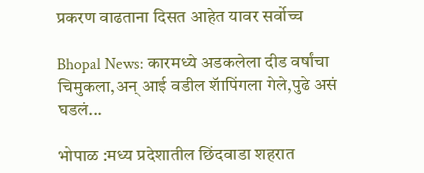प्रकरण वाढताना दिसत आहेत यावर सर्वोच्च

Bhopal News: कारमध्ये अडकलेला दीड वर्षांचा चिमुकला,अन् आई वडील शॅापिंगला गेले,पुढे असं घडलं...

भोपाळ :मध्य प्रदेशातील छिंदवाडा शहरात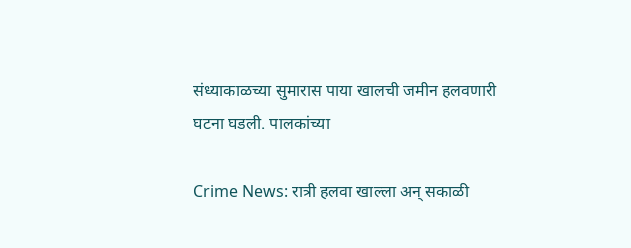संध्याकाळच्या सुमारास पाया खालची जमीन हलवणारी घटना घडली. पालकांच्या

Crime News: रात्री हलवा खाल्ला अन् सकाळी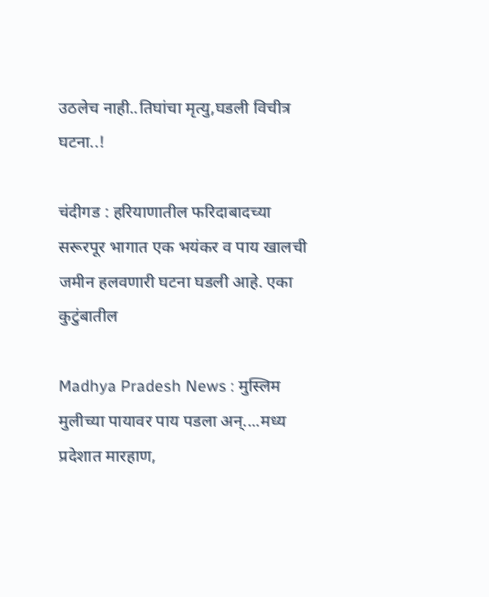उठलेच नाही..तिघांचा मृत्यु,घडली विचीत्र घटना..!

चंदीगड : हरियाणातील फरिदाबादच्या सरूरपूर भागात एक भयंकर व पाय खालची जमीन हलवणारी घटना घडली आहे. एका कुटुंबातील

Madhya Pradesh News : मुस्लिम मुलीच्या पायावर पाय पडला अन्....मध्य प्रदेशात मारहाण,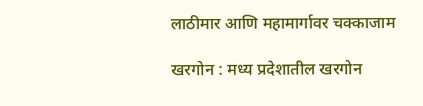लाठीमार आणि महामार्गावर चक्काजाम

खरगोन : मध्य प्रदेशातील खरगोन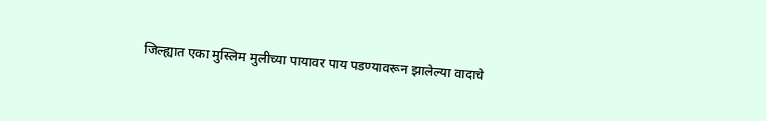जिल्ह्यात एका मुस्लिम मुलीच्या पायावर पाय पडण्यावरून झालेल्या वादाचे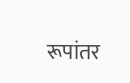रूपांतर